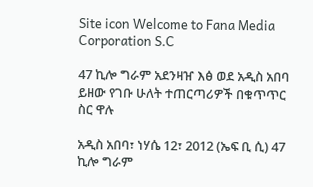Site icon Welcome to Fana Media Corporation S.C

47 ኪሎ ግራም አደንዛዠ እፅ ወደ አዲስ አበባ ይዘው የገቡ ሁለት ተጠርጣሪዎች በቁጥጥር ስር ዋሉ

አዲስ አበባ፣ ነሃሴ 12፣ 2012 (ኤፍ ቢ ሲ) 47 ኪሎ ግራም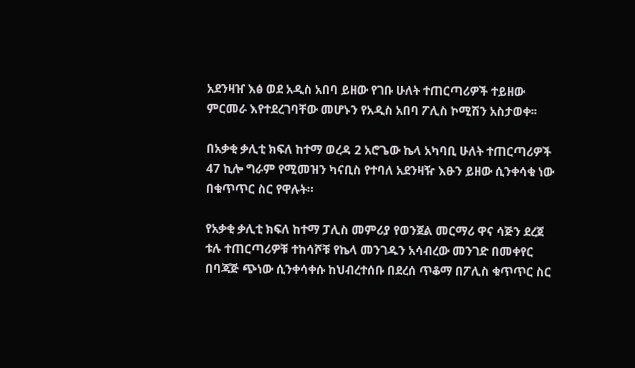አደንዛዠ እፅ ወደ አዲስ አበባ ይዘው የገቡ ሁለት ተጠርጣሪዎች ተይዘው ምርመራ እየተደረገባቸው መሆኑን የአዲስ አበባ ፖሊስ ኮሚሽን አስታወቀ፡፡

በአቃቂ ቃሊቲ ክፍለ ከተማ ወረዳ 2 አሮጌው ኬላ አካባቢ ሁለት ተጠርጣሪዎች 47 ኪሎ ግራም የሚመዝን ካናቢስ የተባለ አደንዛዥ እፁን ይዘው ሲንቀሳቁ ነው በቁጥጥር ስር የዋሉት።

የአቃቂ ቃሊቲ ክፍለ ከተማ ፓሊስ መምሪያ የወንጀል መርማሪ ዋና ሳጅን ደረጀ ቱሉ ተጠርጣሪዎቹ ተከሳሾቹ የኬላ መንገዱን አሳብረው መንገድ በመቀየር በባጃጅ ጭነው ሲንቀሳቀሱ ከህብረተሰቡ በደረሰ ጥቆማ በፖሊስ ቁጥጥር ስር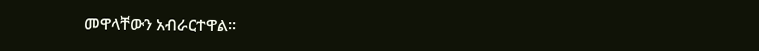መዋላቸውን አብራርተዋል፡፡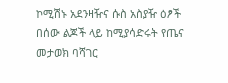ኮሚሽኑ አደንዛዥና ሱስ አስያዥ ዕፆች በሰው ልጆች ላይ ከሚያሳድሩት የጤና መታወክ ባሻገር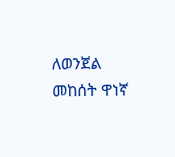ለወንጀል መከሰት ዋነኛ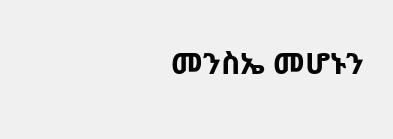መንስኤ መሆኑን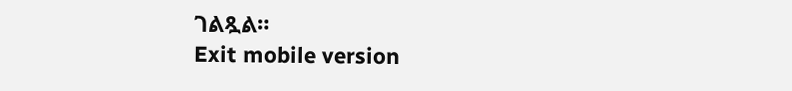ገልጿል።
Exit mobile version